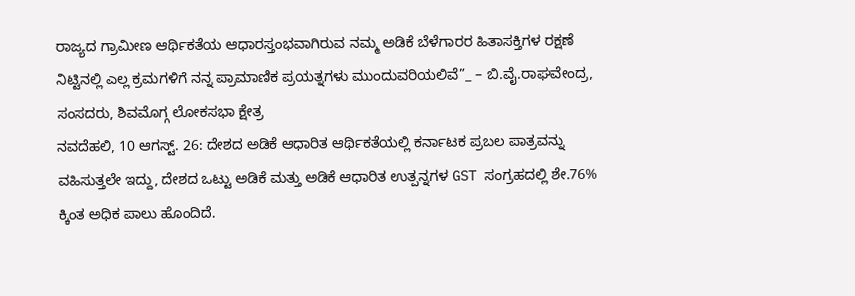ರಾಜ್ಯದ ಗ್ರಾಮೀಣ ಆರ್ಥಿಕತೆಯ ಆಧಾರಸ್ತಂಭವಾಗಿರುವ ನಮ್ಮ ಅಡಿಕೆ ಬೆಳೆಗಾರರ ಹಿತಾಸಕ್ತಿಗಳ ರಕ್ಷಣೆ ನಿಟ್ಟಿನಲ್ಲಿ ಎಲ್ಲ ಕ್ರಮಗಳಿಗೆ ನನ್ನ ಪ್ರಾಮಾಣಿಕ ಪ್ರಯತ್ನಗಳು ಮುಂದುವರಿಯಲಿವೆ”_ – ಬಿ.ವೈ.ರಾಘವೇಂದ್ರ, ಸಂಸದರು, ಶಿವಮೊಗ್ಗ ಲೋಕಸಭಾ ಕ್ಷೇತ್ರ
ನವದೆಹಲಿ, 10 ಆಗಸ್ಟ್. 26: ದೇಶದ ಅಡಿಕೆ ಆಧಾರಿತ ಆರ್ಥಿಕತೆಯಲ್ಲಿ ಕರ್ನಾಟಕ ಪ್ರಬಲ ಪಾತ್ರವನ್ನು ವಹಿಸುತ್ತಲೇ ಇದ್ದು, ದೇಶದ ಒಟ್ಟು ಅಡಿಕೆ ಮತ್ತು ಅಡಿಕೆ ಆಧಾರಿತ ಉತ್ಪನ್ನಗಳ GST ಸಂಗ್ರಹದಲ್ಲಿ ಶೇ.76% ಕ್ಕಿಂತ ಅಧಿಕ ಪಾಲು ಹೊಂದಿದೆ.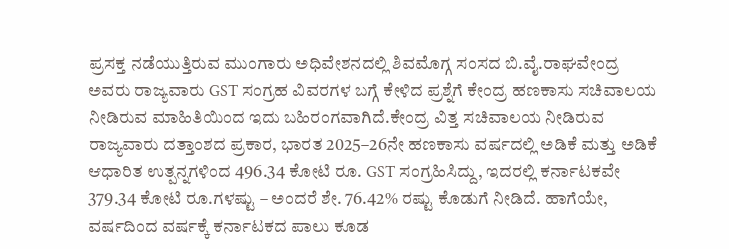ಪ್ರಸಕ್ತ ನಡೆಯುತ್ತಿರುವ ಮುಂಗಾರು ಅಧಿವೇಶನದಲ್ಲಿ ಶಿವಮೊಗ್ಗ ಸಂಸದ ಬಿ.ವೈ.ರಾಘವೇಂದ್ರ ಅವರು ರಾಜ್ಯವಾರು GST ಸಂಗ್ರಹ ವಿವರಗಳ ಬಗ್ಗೆ ಕೇಳಿದ ಪ್ರಶ್ನೆಗೆ ಕೇಂದ್ರ ಹಣಕಾಸು ಸಚಿವಾಲಯ ನೀಡಿರುವ ಮಾಹಿತಿಯಿಂದ ಇದು ಬಹಿರಂಗವಾಗಿದೆ.ಕೇಂದ್ರ ವಿತ್ತ ಸಚಿವಾಲಯ ನೀಡಿರುವ ರಾಜ್ಯವಾರು ದತ್ತಾಂಶದ ಪ್ರಕಾರ, ಭಾರತ 2025–26ನೇ ಹಣಕಾಸು ವರ್ಷದಲ್ಲಿ ಅಡಿಕೆ ಮತ್ತು ಅಡಿಕೆ ಆಧಾರಿತ ಉತ್ಪನ್ನಗಳಿಂದ 496.34 ಕೋಟಿ ರೂ. GST ಸಂಗ್ರಹಿಸಿದ್ದು, ಇದರಲ್ಲಿ ಕರ್ನಾಟಕವೇ 379.34 ಕೋಟಿ ರೂ.ಗಳಷ್ಟು – ಅಂದರೆ ಶೇ. 76.42% ರಷ್ಟು ಕೊಡುಗೆ ನೀಡಿದೆ. ಹಾಗೆಯೇ, ವರ್ಷದಿಂದ ವರ್ಷಕ್ಕೆ ಕರ್ನಾಟಕದ ಪಾಲು ಕೂಡ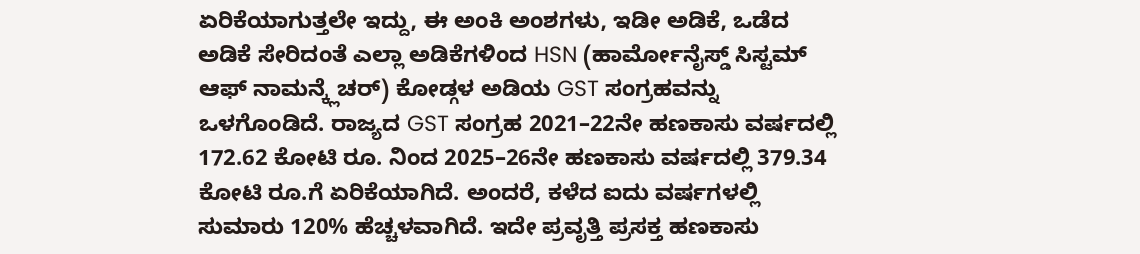ಏರಿಕೆಯಾಗುತ್ತಲೇ ಇದ್ದು, ಈ ಅಂಕಿ ಅಂಶಗಳು, ಇಡೀ ಅಡಿಕೆ, ಒಡೆದ ಅಡಿಕೆ ಸೇರಿದಂತೆ ಎಲ್ಲಾ ಅಡಿಕೆಗಳಿಂದ HSN (ಹಾರ್ಮೋನೈಸ್ಡ್ ಸಿಸ್ಟಮ್ ಆಫ್ ನಾಮನ್ಕ್ಲೆಚರ್) ಕೋಡ್ಗಳ ಅಡಿಯ GST ಸಂಗ್ರಹವನ್ನು ಒಳಗೊಂಡಿದೆ. ರಾಜ್ಯದ GST ಸಂಗ್ರಹ 2021–22ನೇ ಹಣಕಾಸು ವರ್ಷದಲ್ಲಿ 172.62 ಕೋಟಿ ರೂ. ನಿಂದ 2025–26ನೇ ಹಣಕಾಸು ವರ್ಷದಲ್ಲಿ 379.34 ಕೋಟಿ ರೂ.ಗೆ ಏರಿಕೆಯಾಗಿದೆ. ಅಂದರೆ, ಕಳೆದ ಐದು ವರ್ಷಗಳಲ್ಲಿ ಸುಮಾರು 120% ಹೆಚ್ಚಳವಾಗಿದೆ. ಇದೇ ಪ್ರವೃತ್ತಿ ಪ್ರಸಕ್ತ ಹಣಕಾಸು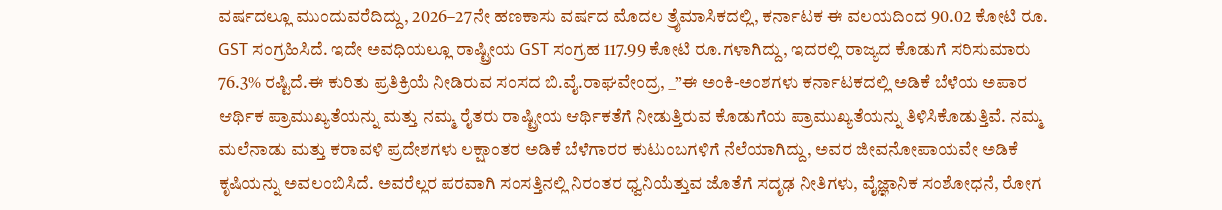ವರ್ಷದಲ್ಲೂ ಮುಂದುವರೆದಿದ್ದು, 2026–27ನೇ ಹಣಕಾಸು ವರ್ಷದ ಮೊದಲ ತ್ರೈಮಾಸಿಕದಲ್ಲಿ, ಕರ್ನಾಟಕ ಈ ವಲಯದಿಂದ 90.02 ಕೋಟಿ ರೂ. GST ಸಂಗ್ರಹಿಸಿದೆ. ಇದೇ ಅವಧಿಯಲ್ಲೂ ರಾಷ್ಟ್ರೀಯ GST ಸಂಗ್ರಹ 117.99 ಕೋಟಿ ರೂ.ಗಳಾಗಿದ್ದು, ಇದರಲ್ಲಿ ರಾಜ್ಯದ ಕೊಡುಗೆ ಸರಿಸುಮಾರು 76.3% ರಷ್ಟಿದೆ.ಈ ಕುರಿತು ಪ್ರತಿಕ್ರಿಯೆ ನೀಡಿರುವ ಸಂಸದ ಬಿ.ವೈ.ರಾಘವೇಂದ್ರ, _”ಈ ಅಂಕಿ-ಅಂಶಗಳು ಕರ್ನಾಟಕದಲ್ಲಿ ಅಡಿಕೆ ಬೆಳೆಯ ಅಪಾರ ಆರ್ಥಿಕ ಪ್ರಾಮುಖ್ಯತೆಯನ್ನು ಮತ್ತು ನಮ್ಮ ರೈತರು ರಾಷ್ಟ್ರೀಯ ಆರ್ಥಿಕತೆಗೆ ನೀಡುತ್ತಿರುವ ಕೊಡುಗೆಯ ಪ್ರಾಮುಖ್ಯತೆಯನ್ನು ತಿಳಿಸಿಕೊಡುತ್ತಿವೆ. ನಮ್ಮ ಮಲೆನಾಡು ಮತ್ತು ಕರಾವಳಿ ಪ್ರದೇಶಗಳು ಲಕ್ಷಾಂತರ ಅಡಿಕೆ ಬೆಳೆಗಾರರ ಕುಟುಂಬಗಳಿಗೆ ನೆಲೆಯಾಗಿದ್ದು, ಅವರ ಜೀವನೋಪಾಯವೇ ಅಡಿಕೆ ಕೃಷಿಯನ್ನು ಅವಲಂಬಿಸಿದೆ. ಅವರೆಲ್ಲರ ಪರವಾಗಿ ಸಂಸತ್ತಿನಲ್ಲಿ ನಿರಂತರ ಧ್ವನಿಯೆತ್ತುವ ಜೊತೆಗೆ ಸದೃಢ ನೀತಿಗಳು, ವೈಜ್ಞಾನಿಕ ಸಂಶೋಧನೆ, ರೋಗ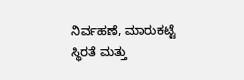ನಿರ್ವಹಣೆ, ಮಾರುಕಟ್ಟೆ ಸ್ಥಿರತೆ ಮತ್ತು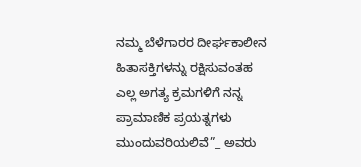ನಮ್ಮ ಬೆಳೆಗಾರರ ದೀರ್ಘಕಾಲೀನ ಹಿತಾಸಕ್ತಿಗಳನ್ನು ರಕ್ಷಿಸುವಂತಹ ಎಲ್ಲ ಅಗತ್ಯ ಕ್ರಮಗಳಿಗೆ ನನ್ನ ಪ್ರಾಮಾಣಿಕ ಪ್ರಯತ್ನಗಳು ಮುಂದುವರಿಯಲಿವೆ”_ ಅವರು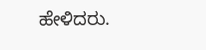ಹೇಳಿದರು.